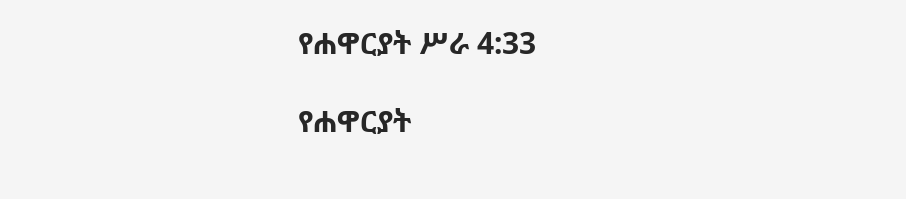የሐዋርያት ሥራ 4:33

የሐዋርያት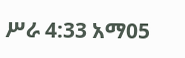ሥራ 4:33 አማ05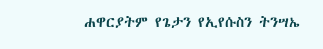ሐዋርያትም የጌታን የኢየሱስን ትንሣኤ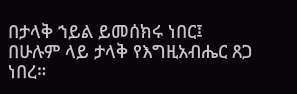በታላቅ ኀይል ይመሰክሩ ነበር፤ በሁሉም ላይ ታላቅ የእግዚአብሔር ጸጋ ነበረ።